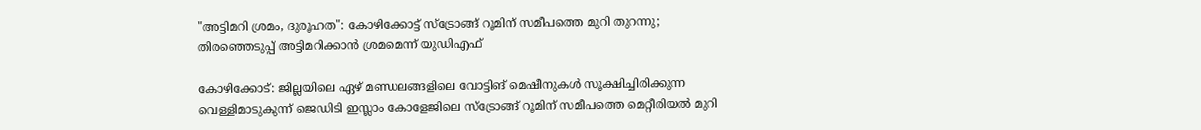"അട്ടിമറി ശ്രമം, ദുരൂഹത": കോഴിക്കോട്ട് സ്ട്രോങ്ങ് റൂമിന് സമീപത്തെ മുറി തുറന്നു; തിരഞ്ഞെടുപ്പ് അട്ടിമറിക്കാൻ ശ്രമമെന്ന് യുഡിഎഫ്

കോഴിക്കോട്: ജില്ലയിലെ ഏഴ് മണ്ഡലങ്ങളിലെ വോട്ടിങ് മെഷീനുകൾ സൂക്ഷിച്ചിരിക്കുന്ന വെള്ളിമാടുകുന്ന് ജെഡിടി ഇസ്ലാം കോളേജിലെ സ്ട്രോങ്ങ് റൂമിന് സമീപത്തെ മെറ്റീരിയൽ മുറി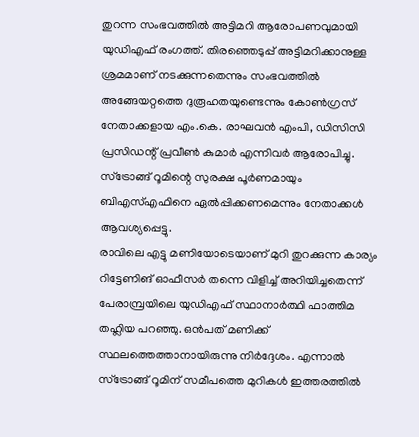തുറന്ന സംഭവത്തിൽ അട്ടിമറി ആരോപണവുമായി യുഡിഎഫ് രംഗത്ത്. തിരഞ്ഞെടുപ്പ് അട്ടിമറിക്കാനുള്ള ശ്രമമാണ് നടക്കുന്നതെന്നും സംഭവത്തിൽ അങ്ങേയറ്റത്തെ ദുരൂഹതയുണ്ടെന്നും കോൺഗ്രസ് നേതാക്കളായ എം.കെ. രാഘവൻ എംപി, ഡിസിസി പ്രസിഡന്റ് പ്രവീൺ കുമാർ എന്നിവർ ആരോപിച്ചു. സ്ട്രോങ്ങ് റൂമിന്റെ സുരക്ഷ പൂർണമായും ബിഎസ്എഫിനെ ഏൽപ്പിക്കണമെന്നും നേതാക്കൾ ആവശ്യപ്പെട്ടു.
രാവിലെ എട്ടു മണിയോടെയാണ് മുറി തുറക്കുന്ന കാര്യം റിട്ടേണിങ് ഓഫീസർ തന്നെ വിളിച്ച് അറിയിച്ചതെന്ന് പേരാമ്പ്രയിലെ യുഡിഎഫ് സ്ഥാനാർത്ഥി ഫാത്തിമ തഹ്ലിയ പറഞ്ഞു. ഒൻപത് മണിക്ക് സ്ഥലത്തെത്താനായിരുന്നു നിർദ്ദേശം. എന്നാൽ സ്ട്രോങ്ങ് റൂമിന് സമീപത്തെ മുറികൾ ഇത്തരത്തിൽ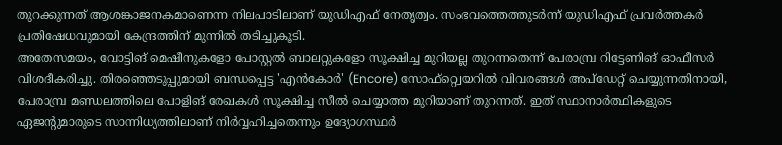തുറക്കുന്നത് ആശങ്കാജനകമാണെന്ന നിലപാടിലാണ് യുഡിഎഫ് നേതൃത്വം. സംഭവത്തെത്തുടർന്ന് യുഡിഎഫ് പ്രവർത്തകർ പ്രതിഷേധവുമായി കേന്ദ്രത്തിന് മുന്നിൽ തടിച്ചുകൂടി.
അതേസമയം, വോട്ടിങ് മെഷീനുകളോ പോസ്റ്റൽ ബാലറ്റുകളോ സൂക്ഷിച്ച മുറിയല്ല തുറന്നതെന്ന് പേരാമ്പ്ര റിട്ടേണിങ് ഓഫീസർ വിശദീകരിച്ചു. തിരഞ്ഞെടുപ്പുമായി ബന്ധപ്പെട്ട 'എൻകോർ' (Encore) സോഫ്റ്റ്വെയറിൽ വിവരങ്ങൾ അപ്ഡേറ്റ് ചെയ്യുന്നതിനായി, പേരാമ്പ്ര മണ്ഡലത്തിലെ പോളിങ് രേഖകൾ സൂക്ഷിച്ച സീൽ ചെയ്യാത്ത മുറിയാണ് തുറന്നത്. ഇത് സ്ഥാനാർത്ഥികളുടെ ഏജന്റുമാരുടെ സാന്നിധ്യത്തിലാണ് നിർവ്വഹിച്ചതെന്നും ഉദ്യോഗസ്ഥർ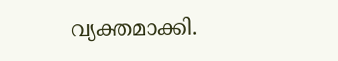വ്യക്തമാക്കി.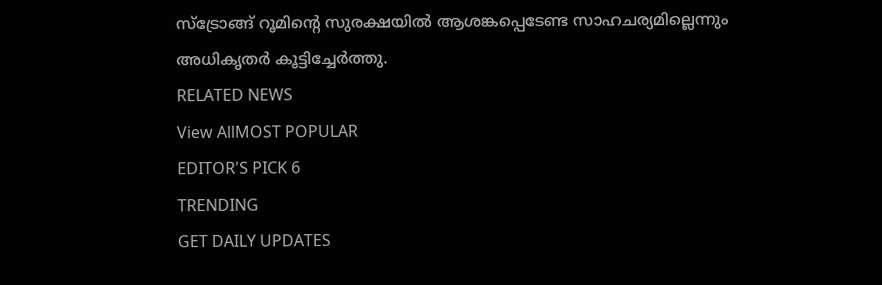സ്ട്രോങ്ങ് റൂമിന്റെ സുരക്ഷയിൽ ആശങ്കപ്പെടേണ്ട സാഹചര്യമില്ലെന്നും അധികൃതർ കൂട്ടിച്ചേർത്തു.
RELATED NEWS
View AllMOST POPULAR
EDITOR'S PICK 6
TRENDING
GET DAILY UPDATES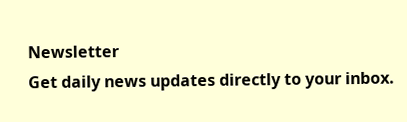Newsletter
Get daily news updates directly to your inbox.